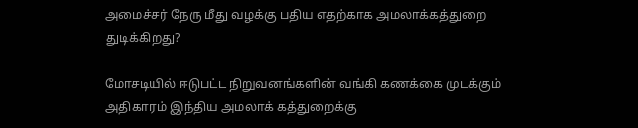அமைச்சர் நேரு மீது வழக்கு பதிய எதற்காக அமலாக்கத்துறை துடிக்கிறது?

மோசடியில் ஈடுபட்ட நிறுவனங்களின் வங்கி கணக்கை முடக்கும் அதிகாரம் இந்திய அமலாக் கத்துறைக்கு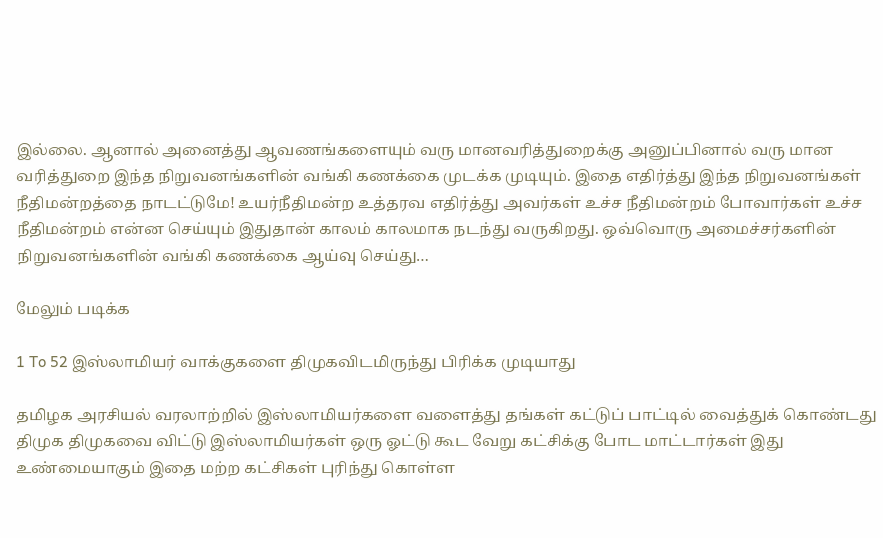இல்லை. ஆனால் அனைத்து ஆவணங்களையும் வரு மானவரித்துறைக்கு அனுப்பினால் வரு மான வரித்துறை இந்த நிறுவனங்களின் வங்கி கணக்கை முடக்க முடியும். இதை எதிர்த்து இந்த நிறுவனங்கள் நீதிமன்றத்தை நாடட்டுமே! உயர்நீதிமன்ற உத்தரவ எதிர்த்து அவர்கள் உச்ச நீதிமன்றம் போவார்கள் உச்ச நீதிமன்றம் என்ன செய்யும் இதுதான் காலம் காலமாக நடந்து வருகிறது. ஒவ்வொரு அமைச்சர்களின் நிறுவனங்களின் வங்கி கணக்கை ஆய்வு செய்து…

மேலும் படிக்க

1 To 52 இஸ்லாமியர் வாக்குகளை திமுகவிடமிருந்து பிரிக்க முடியாது

தமிழக அரசியல் வரலாற்றில் இஸ்லாமியர்களை வளைத்து தங்கள் கட்டுப் பாட்டில் வைத்துக் கொண்டது திமுக திமுகவை விட்டு இஸ்லாமியர்கள் ஒரு ஓட்டு கூட வேறு கட்சிக்கு போட மாட்டார்கள் இது உண்மையாகும் இதை மற்ற கட்சிகள் புரிந்து கொள்ள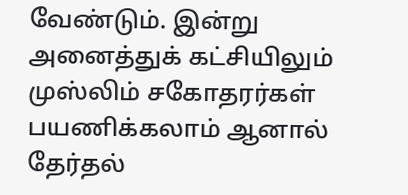வேண்டும். இன்று அனைத்துக் கட்சியிலும் முஸ்லிம் சகோதரர்கள் பயணிக்கலாம் ஆனால் தேர்தல்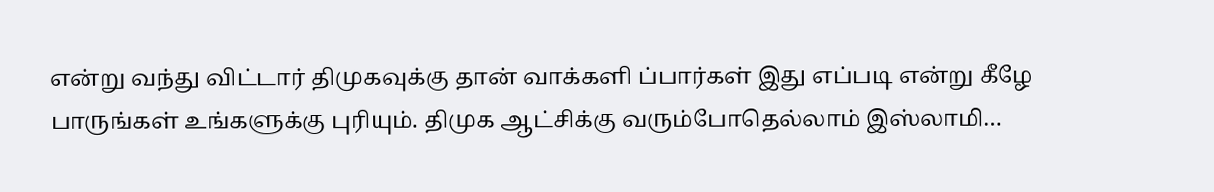என்று வந்து விட்டார் திமுகவுக்கு தான் வாக்களி ப்பார்கள் இது எப்படி என்று கீழே பாருங்கள் உங்களுக்கு புரியும். திமுக ஆட்சிக்கு வரும்போதெல்லாம் இஸ்லாமி…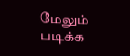மேலும் படிக்க